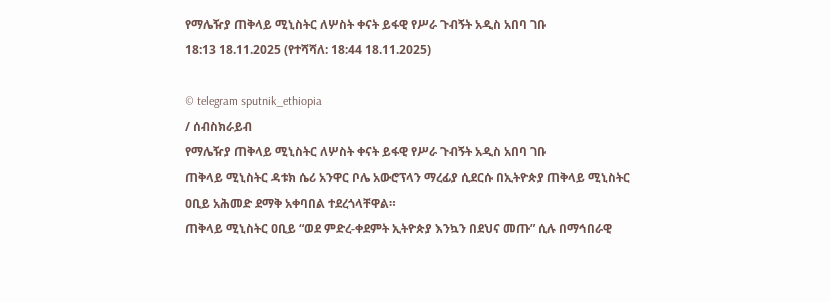የማሌዥያ ጠቅላይ ሚኒስትር ለሦስት ቀናት ይፋዊ የሥራ ጉብኝት አዲስ አበባ ገቡ
18:13 18.11.2025 (የተሻሻለ: 18:44 18.11.2025)

© telegram sputnik_ethiopia
/ ሰብስክራይብ
የማሌዥያ ጠቅላይ ሚኒስትር ለሦስት ቀናት ይፋዊ የሥራ ጉብኝት አዲስ አበባ ገቡ
ጠቅላይ ሚኒስትር ዳቱክ ሴሪ አንዋር ቦሌ አውሮፕላን ማረፊያ ሲደርሱ በኢትዮጵያ ጠቅላይ ሚኒስትር ዐቢይ አሕመድ ደማቅ አቀባበል ተደረጎላቸዋል።
ጠቅላይ ሚኒስትር ዐቢይ “ወደ ምድረ-ቀደምት ኢትዮጵያ እንኳን በደህና መጡ” ሲሉ በማኅበራዊ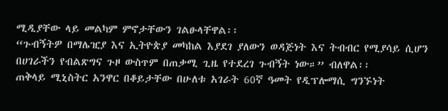ሚዲያቸው ላይ መልካም ምኖታቸውን ገልፁላቸዋል፡፡
“ጉብኝትዎ በማሌዢያ እና ኢትዮጵያ መካከል እያደገ ያለውን ወዳጅነት እና ትብብር የሚያሳይ ሲሆን በሀገራችን የብልጽግና ጉዞ ውስጥም በጠቃሚ ጊዜ የተደረገ ጉብኝት ነው።” ብለዋል፡፡
ጠቅላይ ሚኒስትር አንዋር በቆይታቸው በሁለቱ አገራት 60ኛ ዓመት የዲፕሎማሲ ግንኙነት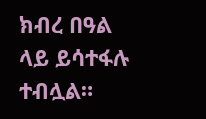ክብረ በዓል ላይ ይሳተፋሉ ተብሏል።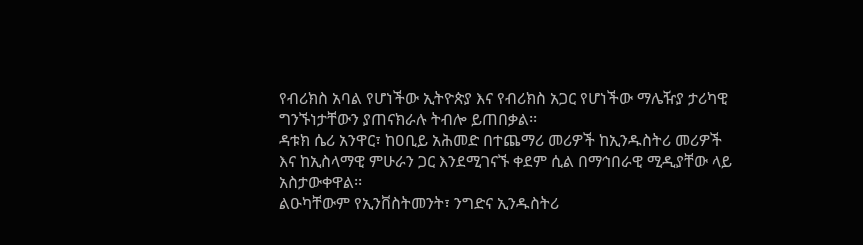የብሪክስ አባል የሆነችው ኢትዮጵያ እና የብሪክስ አጋር የሆነችው ማሌዥያ ታሪካዊ ግንኙነታቸውን ያጠናክራሉ ትብሎ ይጠበቃል፡፡
ዳቱክ ሴሪ አንዋር፣ ከዐቢይ አሕመድ በተጨማሪ መሪዎች ከኢንዱስትሪ መሪዎች እና ከኢስላማዊ ምሁራን ጋር እንደሚገናኙ ቀደም ሲል በማኅበራዊ ሚዲያቸው ላይ አስታውቀዋል፡፡
ልዑካቸውም የኢንቨስትመንት፣ ንግድና ኢንዱስትሪ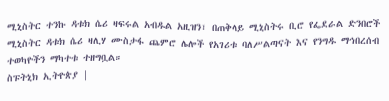ሚኒስትር ተንኩ ዳቱክ ሴሪ ዛፍሩል አብዱል አዚዝን፣ በጠቅላይ ሚኒስትሩ ቢሮ የፌደራል ድንበሮች ሚኒስትር ዳቱክ ሴሪ ዛሊሃ ሙስታፋ ጨምሮ ሌሎች የአገሪቱ ባለሥልጣናት እና የንግዱ ማኅበረሰብ ተወካዮችን ማካተቱ ተዘግቧል።
ስፑትኒክ ኢትዮጵያ |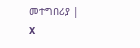መተግበሪያ | X